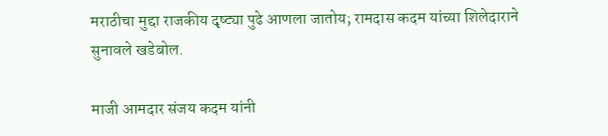मराठीचा मुद्दा राजकीय दृष्ट्या पुढे आणला जातोय; रामदास कदम यांच्या शिलेदाराने सुनावले खडेबोल.

माजी आमदार संजय कदम यांनी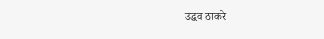उद्धव ठाकरे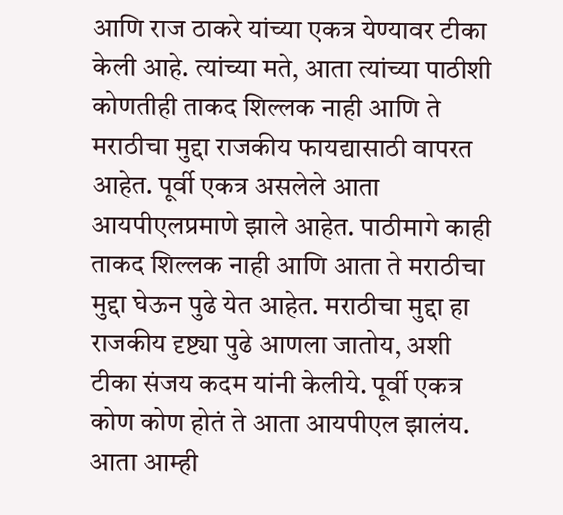आणि राज ठाकरे यांच्या एकत्र येण्यावर टीका केली आहे. त्यांच्या मते, आता त्यांच्या पाठीशी कोणतीही ताकद शिल्लक नाही आणि ते मराठीचा मुद्दा राजकीय फायद्यासाठी वापरत आहेत. पूर्वी एकत्र असलेले आता आयपीएलप्रमाणे झाले आहेत. पाठीमागे काही ताकद शिल्लक नाही आणि आता ते मराठीचा मुद्दा घेऊन पुढे येत आहेत. मराठीचा मुद्दा हा राजकीय दृष्ट्या पुढे आणला जातोय, अशी टीका संजय कदम यांनी केलीये. पूर्वी एकत्र कोण कोण होतं ते आता आयपीएल झालंय. आता आम्ही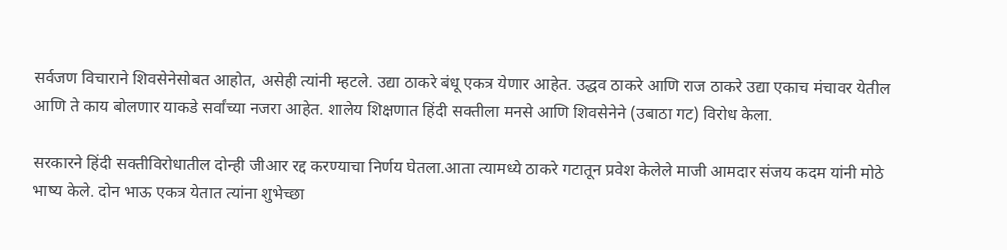सर्वजण विचाराने शिवसेनेसोबत आहोत, असेही त्यांनी म्हटले. उद्या ठाकरे बंधू एकत्र येणार आहेत. उद्धव ठाकरे आणि राज ठाकरे उद्या एकाच मंचावर येतील आणि ते काय बोलणार याकडे सर्वांच्या नजरा आहेत. शालेय शिक्षणात हिंदी सक्तीला मनसे आणि शिवसेनेने (उबाठा गट) विरोध केला.

सरकारने हिंदी सक्तीविरोधातील दोन्ही जीआर रद्द करण्याचा निर्णय घेतला.आता त्यामध्ये ठाकरे गटातून प्रवेश केलेले माजी आमदार संजय कदम यांनी मोठे भाष्य केले. दोन भाऊ एकत्र येतात त्यांना शुभेच्छा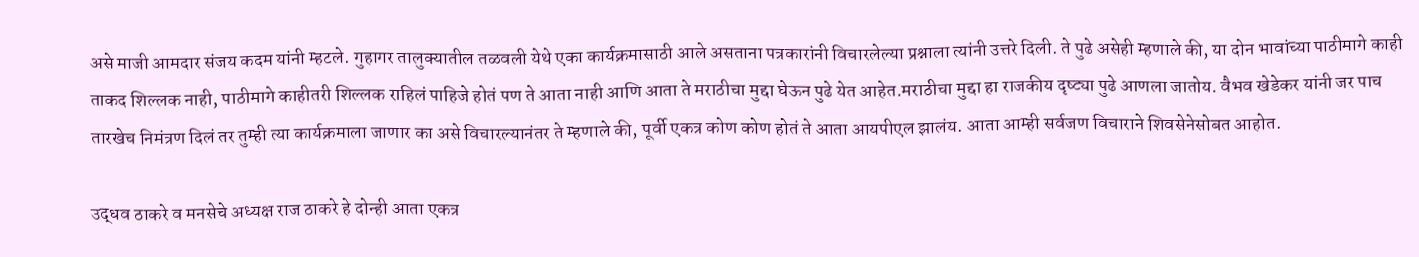असे माजी आमदार संजय कदम यांनी म्हटले. गुहागर तालुक्यातील तळवली येथे एका कार्यक्रमासाठी आले असताना पत्रकारांनी विचारलेल्या प्रश्नाला त्यांनी उत्तरे दिली. ते पुढे असेही म्हणाले की, या दोन भावांच्या पाठीमागे काही ताकद शिल्लक नाही, पाठीमागे काहीतरी शिल्लक राहिलं पाहिजे होतं पण ते आता नाही आणि आता ते मराठीचा मुद्दा घेऊन पुढे येत आहेत.मराठीचा मुद्दा हा राजकीय दृष्ट्या पुढे आणला जातोय. वैभव खेडेकर यांनी जर पाच तारखेच निमंत्रण दिलं तर तुम्ही त्या कार्यक्रमाला जाणार का असे विचारल्यानंतर ते म्हणाले की, पूर्वी एकत्र कोण कोण होतं ते आता आयपीएल झालंय. आता आम्ही सर्वजण विचाराने शिवसेनेसोबत आहोत.

उद्धव ठाकरे व मनसेचे अध्यक्ष राज ठाकरे हे दोन्ही आता एकत्र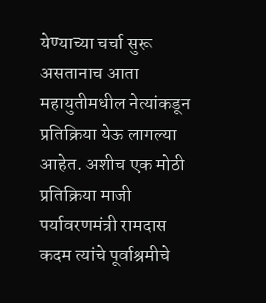येण्याच्या चर्चा सुरू असतानाच आता महायुतीमधील नेत्यांकडून प्रतिक्रिया येऊ लागल्या आहेत. अशीच एक मोठी प्रतिक्रिया माजी पर्यावरणमंत्री रामदास कदम त्यांचे पूर्वाश्रमीचे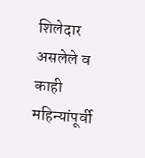शिलेदार असलेले व काही महिन्यांपूर्वी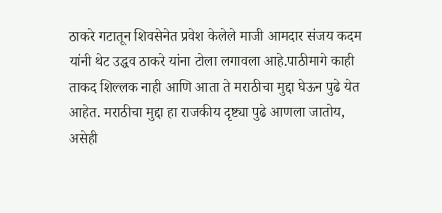ठाकरे गटातून शिवसेनेत प्रवेश केलेले माजी आमदार संजय कदम यांनी थेट उद्धव ठाकरे यांना टोला लगावला आहे.पाठीमागे काही ताकद शिल्लक नाही आणि आता ते मराठीचा मुद्दा घेऊन पुढे येत आहेत. मराठीचा मुद्दा हा राजकीय दृष्ट्या पुढे आणला जातोय, असेही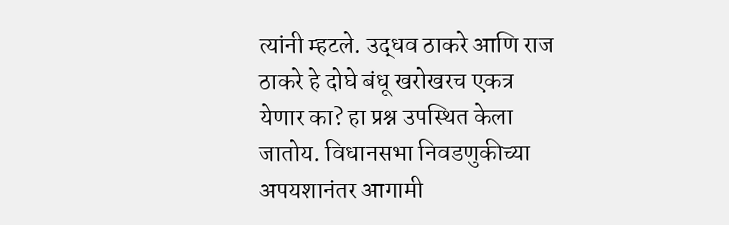त्यांनी म्हटले. उद्धव ठाकरे आणि राज ठाकरे हे दोघे बंधू खरोखरच एकत्र येणार का? हा प्रश्न उपस्थित केला जातोय. विधानसभा निवडणुकीच्या अपयशानंतर आगामी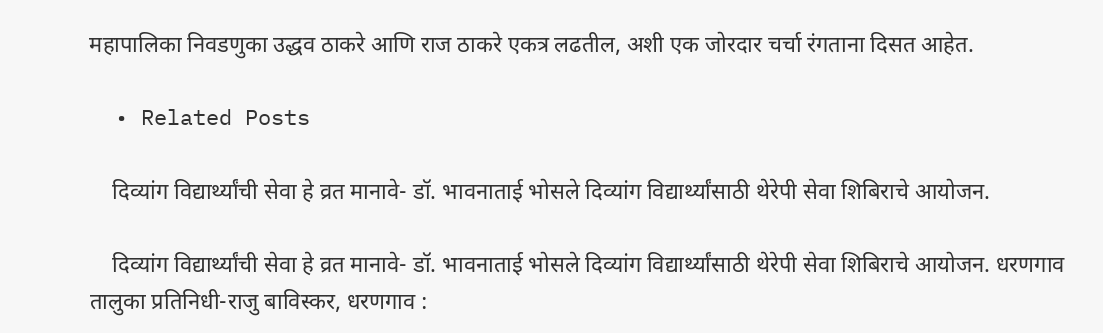महापालिका निवडणुका उद्धव ठाकरे आणि राज ठाकरे एकत्र लढतील, अशी एक जोरदार चर्चा रंगताना दिसत आहेत.

  • Related Posts

    दिव्यांग विद्यार्थ्यांची सेवा हे व्रत मानावे- डॉ. भावनाताई भोसले दिव्यांग विद्यार्थ्यांसाठी थेरेपी सेवा शिबिराचे आयोजन.

    दिव्यांग विद्यार्थ्यांची सेवा हे व्रत मानावे- डॉ. भावनाताई भोसले दिव्यांग विद्यार्थ्यांसाठी थेरेपी सेवा शिबिराचे आयोजन. धरणगाव तालुका प्रतिनिधी-राजु बाविस्कर, धरणगाव :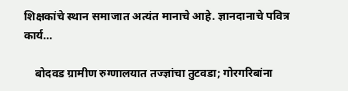शिक्षकांचे स्थान समाजात अत्यंत मानाचे आहे. ज्ञानदानाचे पवित्र कार्य…

    बोदवड ग्रामीण रुग्णालयात तज्ज्ञांचा तुटवडा; गोरगरिबांना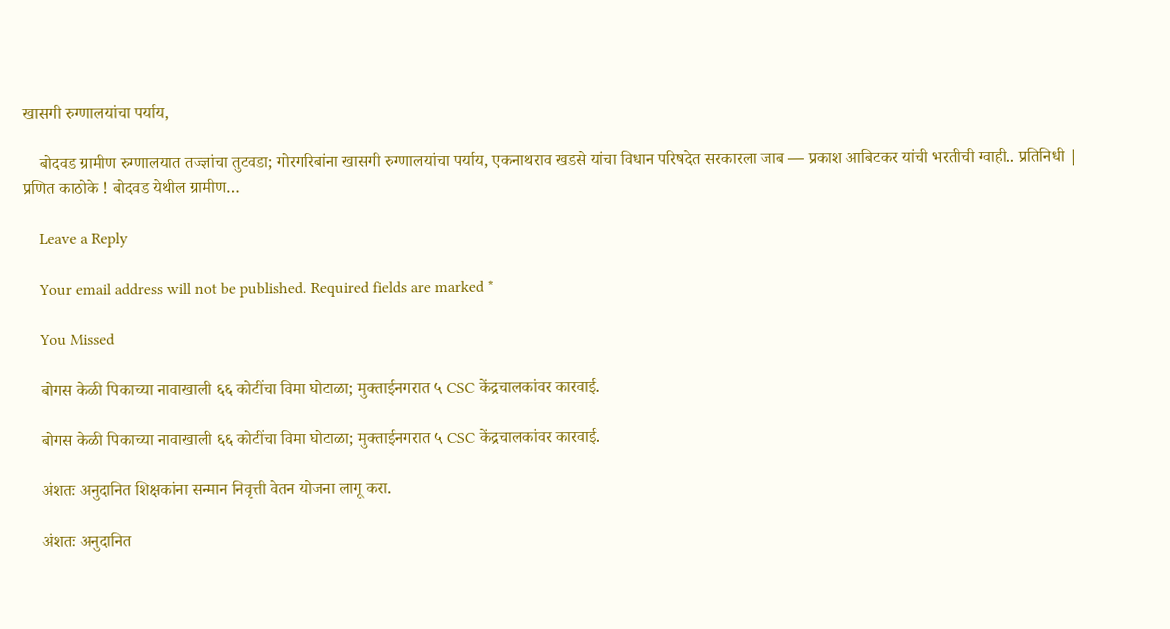खासगी रुग्णालयांचा पर्याय,

    बोदवड ग्रामीण रुग्णालयात तज्ज्ञांचा तुटवडा; गोरगरिबांना खासगी रुग्णालयांचा पर्याय, एकनाथराव खडसे यांचा विधान परिषदेत सरकारला जाब — प्रकाश आबिटकर यांची भरतीची ग्वाही.. प्रतिनिधी | प्रणित काठोके ! बोदवड येथील ग्रामीण…

    Leave a Reply

    Your email address will not be published. Required fields are marked *

    You Missed

    बोगस केळी पिकाच्या नावाखाली ६६ कोटींचा विमा घोटाळा; मुक्ताईनगरात ५ CSC केंद्रचालकांवर कारवाई.

    बोगस केळी पिकाच्या नावाखाली ६६ कोटींचा विमा घोटाळा; मुक्ताईनगरात ५ CSC केंद्रचालकांवर कारवाई.

    अंशतः अनुदानित शिक्षकांना सन्मान निवृत्ती वेतन योजना लागू करा.

    अंशतः अनुदानित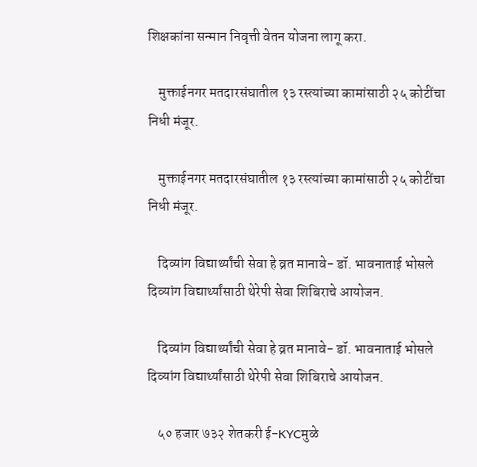शिक्षकांना सन्मान निवृत्ती वेतन योजना लागू करा.

    मुक्ताईनगर मतदारसंघातील १३ रस्त्यांच्या कामांसाठी २५ कोटींचा निधी मंजूर.

    मुक्ताईनगर मतदारसंघातील १३ रस्त्यांच्या कामांसाठी २५ कोटींचा निधी मंजूर.

    दिव्यांग विद्यार्थ्यांची सेवा हे व्रत मानावे- डॉ. भावनाताई भोसले दिव्यांग विद्यार्थ्यांसाठी थेरेपी सेवा शिबिराचे आयोजन.

    दिव्यांग विद्यार्थ्यांची सेवा हे व्रत मानावे- डॉ. भावनाताई भोसले दिव्यांग विद्यार्थ्यांसाठी थेरेपी सेवा शिबिराचे आयोजन.

    ५० हजार ७३२ शेतकरी ई-KYCमुळे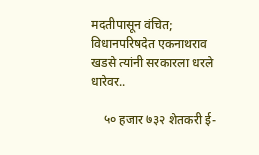मदतीपासून वंचित; विधानपरिषदेत एकनाथराव खडसे त्यांनी सरकारला धरले धारेवर..

    ५० हजार ७३२ शेतकरी ई-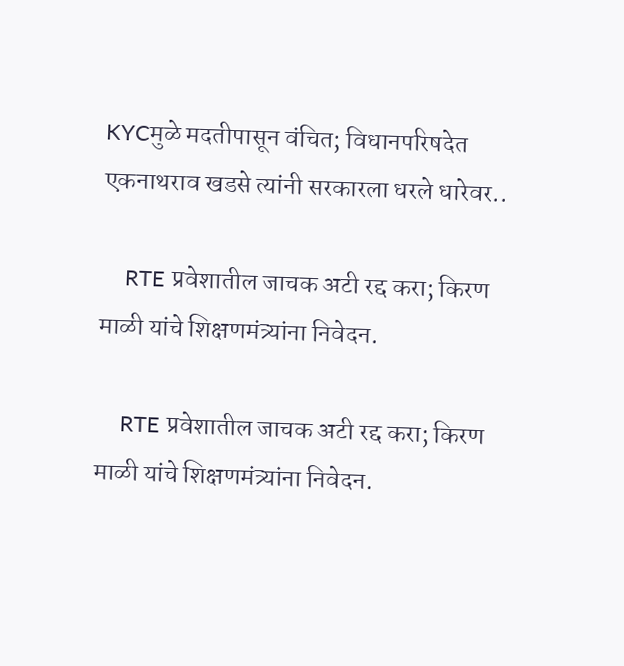KYCमुळे मदतीपासून वंचित; विधानपरिषदेत एकनाथराव खडसे त्यांनी सरकारला धरले धारेवर..

    RTE प्रवेशातील जाचक अटी रद्द करा; किरण माळी यांचे शिक्षणमंत्र्यांना निवेदन.

    RTE प्रवेशातील जाचक अटी रद्द करा; किरण माळी यांचे शिक्षणमंत्र्यांना निवेदन.